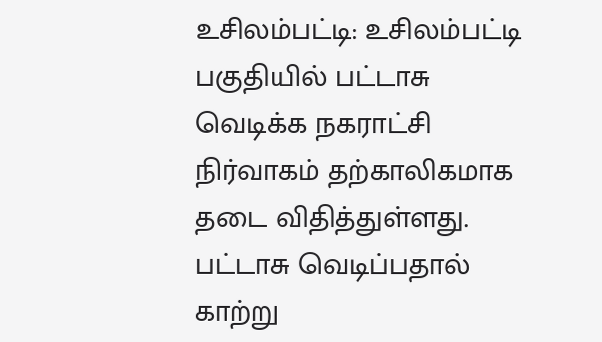உசிலம்பட்டி: உசிலம்பட்டி பகுதியில் பட்டாசு வெடிக்க நகராட்சி நிர்வாகம் தற்காலிகமாக தடை விதித்துள்ளது.
பட்டாசு வெடிப்பதால் காற்று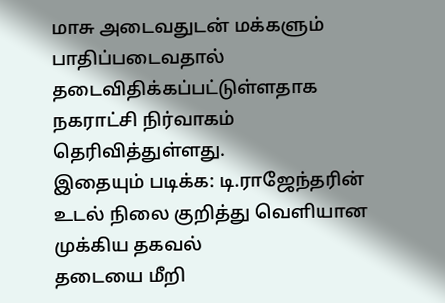மாசு அடைவதுடன் மக்களும் பாதிப்படைவதால் தடைவிதிக்கப்பட்டுள்ளதாக நகராட்சி நிர்வாகம் தெரிவித்துள்ளது.
இதையும் படிக்க: டி.ராஜேந்தரின் உடல் நிலை குறித்து வெளியான முக்கிய தகவல்
தடையை மீறி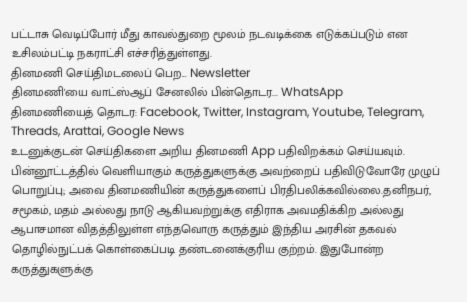பட்டாசு வெடிப்போர் மீது காவல்துறை மூலம் நடவடிக்கை எடுக்கப்படும் என உசிலம்பட்டி நகராட்சி எச்சரித்துள்ளது.
தினமணி செய்திமடலைப் பெற... Newsletter
தினமணி'யை வாட்ஸ்ஆப் சேனலில் பின்தொடர... WhatsApp
தினமணியைத் தொடர: Facebook, Twitter, Instagram, Youtube, Telegram, Threads, Arattai, Google News
உடனுக்குடன் செய்திகளை அறிய தினமணி App பதிவிறக்கம் செய்யவும்.
பின்னூட்டத்தில் வெளியாகும் கருத்துகளுக்கு அவற்றைப் பதிவிடுவோரே முழுப் பொறுப்பு; அவை தினமணியின் கருத்துகளைப் பிரதிபலிக்கவில்லை.தனிநபர், சமூகம், மதம் அல்லது நாடு ஆகியவற்றுக்கு எதிராக அவமதிக்கிற அல்லது ஆபாசமான விதத்திலுள்ள எந்தவொரு கருத்தும் இந்திய அரசின் தகவல் தொழில்நுட்பக் கொள்கைப்படி தண்டனைக்குரிய குற்றம். இதுபோன்ற கருத்துகளுக்கு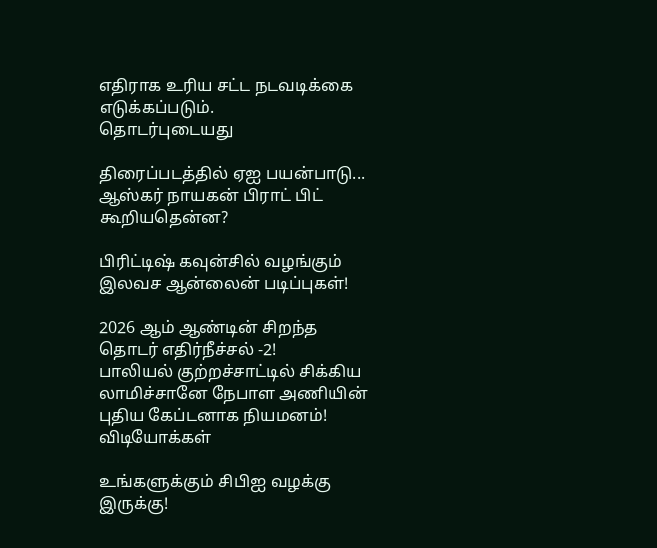எதிராக உரிய சட்ட நடவடிக்கை எடுக்கப்படும்.
தொடர்புடையது

திரைப்படத்தில் ஏஐ பயன்பாடு... ஆஸ்கர் நாயகன் பிராட் பிட் கூறியதென்ன?

பிரிட்டிஷ் கவுன்சில் வழங்கும் இலவச ஆன்லைன் படிப்புகள்!

2026 ஆம் ஆண்டின் சிறந்த தொடர் எதிர்நீச்சல் -2!
பாலியல் குற்றச்சாட்டில் சிக்கிய லாமிச்சானே நேபாள அணியின் புதிய கேப்டனாக நியமனம்!
விடியோக்கள்

உங்களுக்கும் சிபிஐ வழக்கு இருக்கு!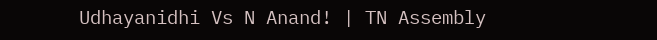Udhayanidhi Vs N Anand! | TN Assembly